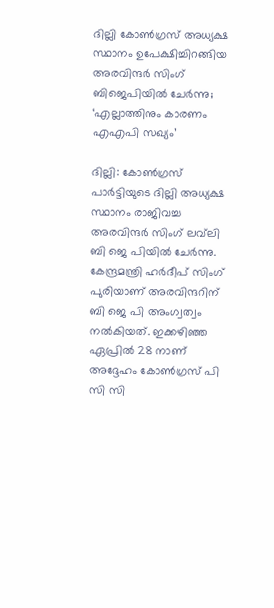ദില്ലി കോൺഗ്രസ് അധ്യക്ഷ സ്ഥാനം ഉപേക്ഷിച്ചിറങ്ങിയ അരവിന്ദർ സിംഗ് ബിജെപിയിൽ ചേർന്നു; ‘എല്ലാത്തിനും കാരണം എഎപി സഖ്യം’

ദില്ലി: കോൺഗ്രസ് പാർട്ടിയുടെ ദില്ലി അധ്യക്ഷ സ്ഥാനം രാജിവച്ച അരവിന്ദർ സിംഗ് ലവ്‌ലി ബി ജെ പിയിൽ ചേർന്നു. കേന്ദ്രമന്ത്രി ഹർദീപ് സിംഗ് പുരിയാണ് അരവിന്ദറിന് ബി ജെ പി അംഗ്വത്വം നൽകിയത്. ഇക്കഴിഞ്ഞ ഏപ്രിൽ 28 നാണ് അദ്ദേഹം കോൺഗ്രസ് പി സി സി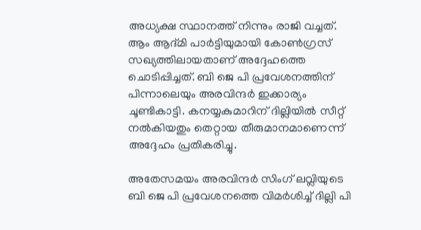അധ്യക്ഷ സ്ഥാനത്ത് നിന്നും രാജി വച്ചത്. ആം ആദ്മി പാർട്ടിയുമായി കോൺഗ്രസ് സഖ്യത്തിലായതാണ് അദ്ദേഹത്തെ ചൊടിപ്പിച്ചത്. ബി ജെ പി പ്രവേശനത്തിന് പിന്നാലെയും അരവിന്ദർ ഇക്കാര്യം ചൂണ്ടികാട്ടി. കനയ്യകുമാറിന് ദില്ലിയിൽ സീറ്റ് നൽകിയതും തെറ്റായ തീരുമാനമാണെന്ന് അദ്ദേഹം പ്രതികരിച്ചു.

അതേസമയം അരവിന്ദർ സിംഗ് ലവ്ലിയുടെ ബി ജെ പി പ്രവേശനത്തെ വിമർശിച്ച് ദില്ലി പി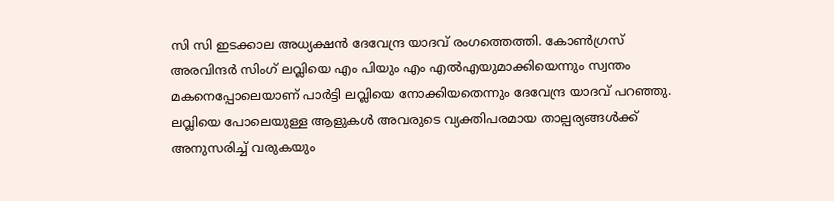സി സി ഇടക്കാല അധ്യക്ഷൻ ദേവേന്ദ്ര യാദവ് രംഗത്തെത്തി. കോൺഗ്രസ്‌ അരവിന്ദർ സിംഗ് ലവ്ലിയെ എം പിയും എം എൽഎയുമാക്കിയെന്നും സ്വന്തം മകനെപ്പോലെയാണ് പാർട്ടി ലവ്ലിയെ നോക്കിയതെന്നും ദേവേന്ദ്ര യാദവ് പറഞ്ഞു. ലവ്ലിയെ പോലെയുള്ള ആളുകൾ അവരുടെ വ്യക്തിപരമായ താല്പര്യങ്ങൾക്ക് അനുസരിച്ച് വരുകയും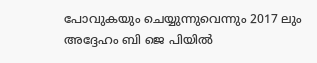പോവുകയും ചെയ്യുന്നുവെന്നും 2017 ലും അദ്ദേഹം ബി ജെ പിയിൽ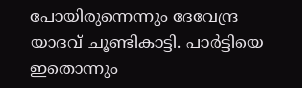പോയിരുന്നെന്നും ദേവേന്ദ്ര യാദവ് ചൂണ്ടികാട്ടി. പാർട്ടിയെ ഇതൊന്നും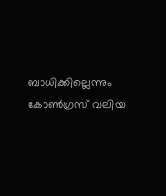ബാധിക്കില്ലെന്നും കോൺഗ്രസ് വലിയ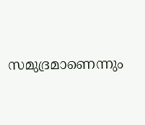സമുദ്രമാണെന്നും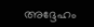അദ്ദേഹം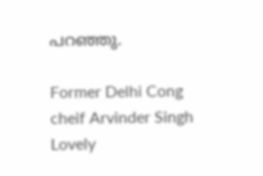പറഞ്ഞു.

Former Delhi Cong cheif Arvinder Singh Lovely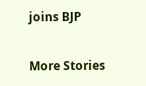joins BJP

More Stories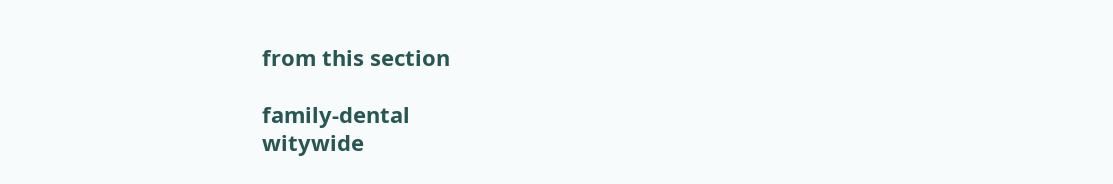from this section

family-dental
witywide